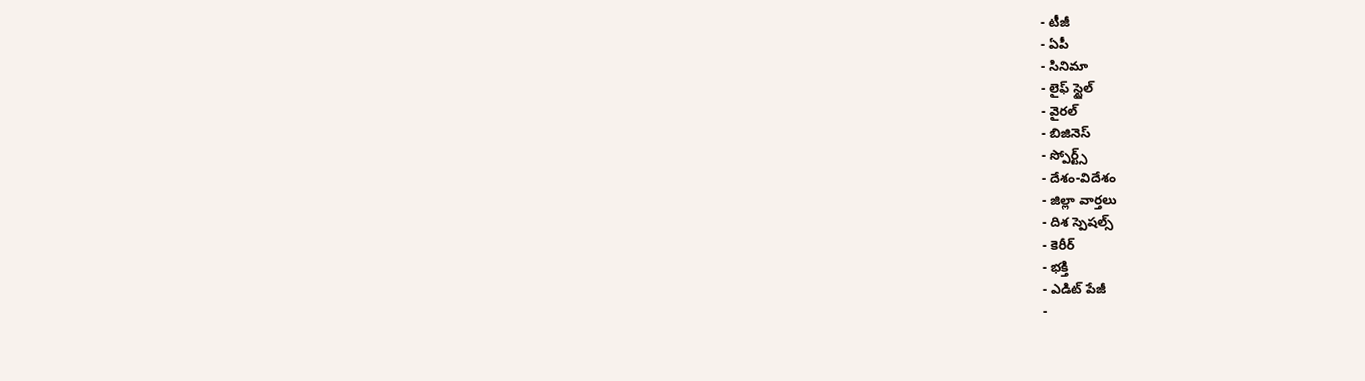- టీజీ
- ఏపీ
- సినిమా
- లైఫ్ స్టైల్
- వైరల్
- బిజినెస్
- స్పోర్ట్స్
- దేశం-విదేశం
- జిల్లా వార్తలు
- దిశ స్పెషల్స్
- కెరీర్
- భక్తి
- ఎడిట్ పేజీ
-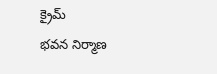క్రైమ్
భవన నిర్మాణ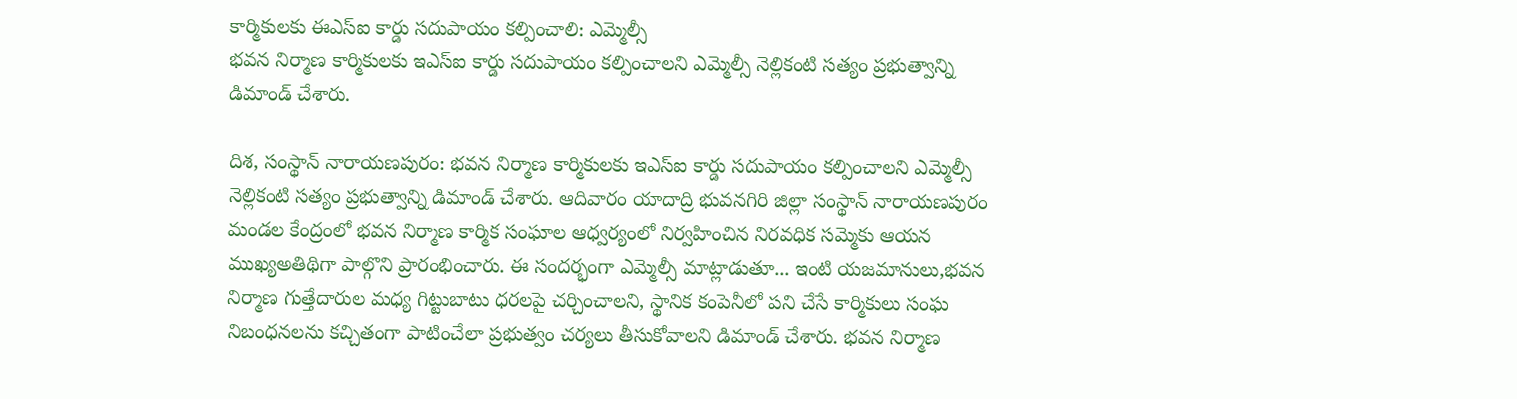కార్మికులకు ఈఎస్ఐ కార్డు సదుపాయం కల్పించాలి: ఎమ్మెల్సీ
భవన నిర్మాణ కార్మికులకు ఇఎస్ఐ కార్డు సదుపాయం కల్పించాలని ఎమ్మెల్సీ నెల్లికంటి సత్యం ప్రభుత్వాన్ని డిమాండ్ చేశారు.

దిశ, సంస్థాన్ నారాయణపురం: భవన నిర్మాణ కార్మికులకు ఇఎస్ఐ కార్డు సదుపాయం కల్పించాలని ఎమ్మెల్సీ నెల్లికంటి సత్యం ప్రభుత్వాన్ని డిమాండ్ చేశారు. ఆదివారం యాదాద్రి భువనగిరి జిల్లా సంస్థాన్ నారాయణపురం మండల కేంద్రంలో భవన నిర్మాణ కార్మిక సంఘాల ఆధ్వర్యంలో నిర్వహించిన నిరవధిక సమ్మెకు ఆయన ముఖ్యఅతిథిగా పాల్గొని ప్రారంభించారు. ఈ సందర్భంగా ఎమ్మెల్సీ మాట్లాడుతూ... ఇంటి యజమానులు,భవన నిర్మాణ గుత్తేదారుల మధ్య గిట్టుబాటు ధరలపై చర్చించాలని, స్థానిక కంపెనీలో పని చేసే కార్మికులు సంఘ నిబంధనలను కచ్చితంగా పాటించేలా ప్రభుత్వం చర్యలు తీసుకోవాలని డిమాండ్ చేశారు. భవన నిర్మాణ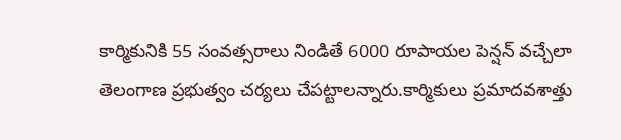కార్మికునికి 55 సంవత్సరాలు నిండితే 6000 రూపాయల పెన్షన్ వచ్చేలా తెలంగాణ ప్రభుత్వం చర్యలు చేపట్టాలన్నారు.కార్మికులు ప్రమాదవశాత్తు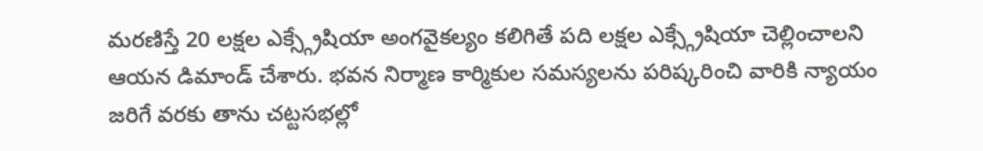మరణిస్తే 20 లక్షల ఎక్స్గ్రేషియా అంగవైకల్యం కలిగితే పది లక్షల ఎక్స్గ్రేషియా చెల్లించాలని ఆయన డిమాండ్ చేశారు. భవన నిర్మాణ కార్మికుల సమస్యలను పరిష్కరించి వారికి న్యాయం జరిగే వరకు తాను చట్టసభల్లో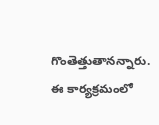గొంతెత్తుతానన్నారు. ఈ కార్యక్రమంలో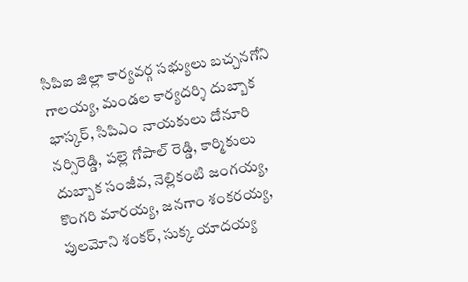సిపిఐ జిల్లా కార్యవర్గ సభ్యులు బచ్చనగోని గాలయ్య, మండల కార్యదర్శి దుబ్బాక భాస్కర్, సిపిఎం నాయకులు దోనూరి నర్సిరెడ్డి, పల్లె గోపాల్ రెడ్డి, కార్మికులు దుబ్బాక సంజీవ, నెల్లికంటి జంగయ్య, కొంగరి మారయ్య, జనగాం శంకరయ్య, పులమోని శంకర్, సుక్క యాదయ్య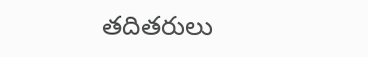తదితరులు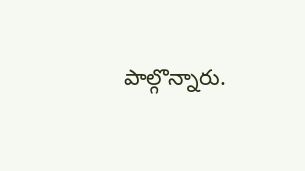పాల్గొన్నారు.